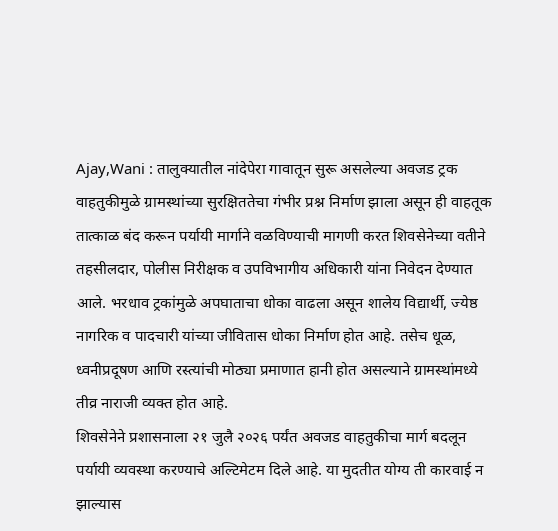Ajay,Wani : तालुक्यातील नांदेपेरा गावातून सुरू असलेल्या अवजड ट्रक वाहतुकीमुळे ग्रामस्थांच्या सुरक्षिततेचा गंभीर प्रश्न निर्माण झाला असून ही वाहतूक तात्काळ बंद करून पर्यायी मार्गाने वळविण्याची मागणी करत शिवसेनेच्या वतीने तहसीलदार, पोलीस निरीक्षक व उपविभागीय अधिकारी यांना निवेदन देण्यात आले. भरधाव ट्रकांमुळे अपघाताचा धोका वाढला असून शालेय विद्यार्थी, ज्येष्ठ नागरिक व पादचारी यांच्या जीवितास धोका निर्माण होत आहे. तसेच धूळ, ध्वनीप्रदूषण आणि रस्त्यांची मोठ्या प्रमाणात हानी होत असल्याने ग्रामस्थांमध्ये तीव्र नाराजी व्यक्त होत आहे.
शिवसेनेने प्रशासनाला २१ जुलै २०२६ पर्यंत अवजड वाहतुकीचा मार्ग बदलून पर्यायी व्यवस्था करण्याचे अल्टिमेटम दिले आहे. या मुदतीत योग्य ती कारवाई न झाल्यास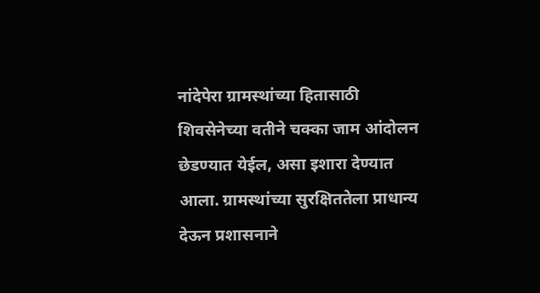नांदेपेरा ग्रामस्थांच्या हितासाठी शिवसेनेच्या वतीने चक्का जाम आंदोलन छेडण्यात येईल, असा इशारा देण्यात आला. ग्रामस्थांच्या सुरक्षिततेला प्राधान्य देऊन प्रशासनाने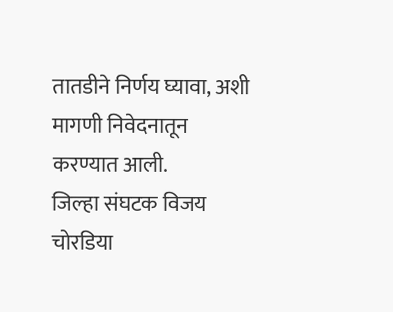तातडीने निर्णय घ्यावा, अशी मागणी निवेदनातून करण्यात आली.
जिल्हा संघटक विजय चोरडिया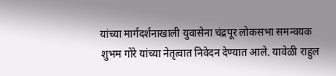यांच्या मार्गदर्शनाखाली युवासेना चंद्रपूर लोकसभा समन्वयक शुभम गोरे यांच्या नेतृत्वात निवेदन देण्यात आले. यावेळी राहुल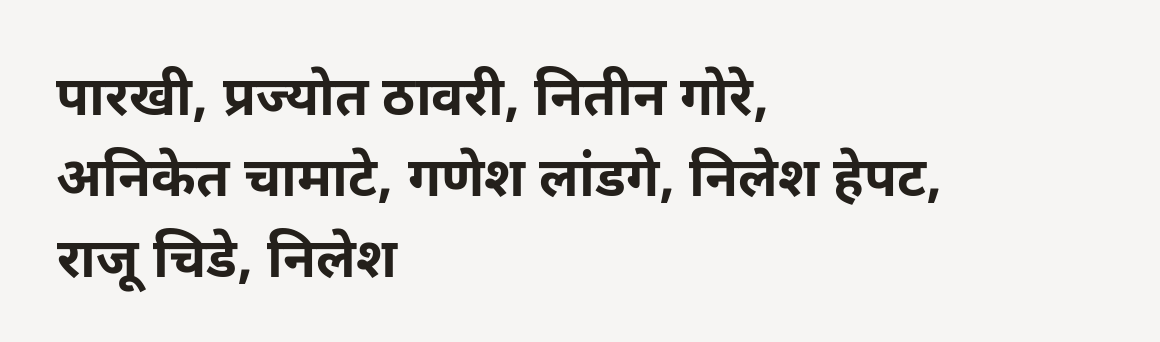पारखी, प्रज्योत ठावरी, नितीन गोरे, अनिकेत चामाटे, गणेश लांडगे, निलेश हेपट, राजू चिडे, निलेश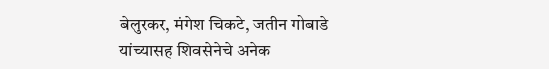बेलुरकर, मंगेश चिकटे, जतीन गोबाडे यांच्यासह शिवसेनेचे अनेक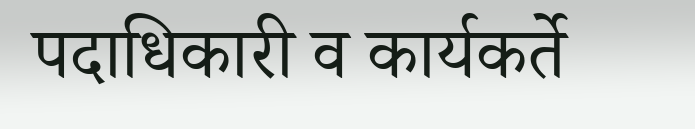पदाधिकारी व कार्यकर्ते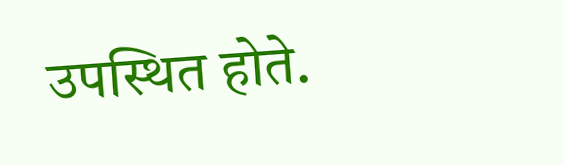उपस्थित होते.